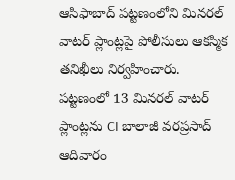ఆసిఫాబాద్ పట్టణంలోని మినరల్ వాటర్ ప్లాంట్లపై పోలీసులు ఆకస్మిక తనిఖీలు నిర్వహించారు. పట్టణంలో 13 మినరల్ వాటర్ ప్లాంట్లను CI బాలాజీ వరప్రసాద్ ఆదివారం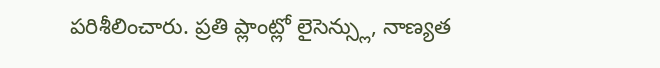పరిశీలించారు. ప్రతి ప్లాంట్లో లైసెన్స్లు, నాణ్యత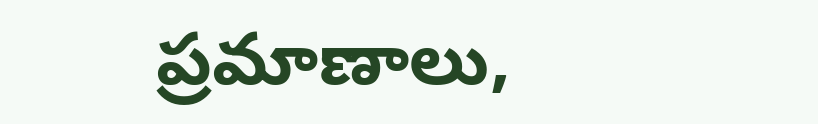ప్రమాణాలు,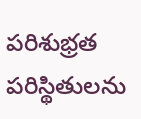పరిశుభ్రత పరిస్థితులను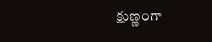క్షుణ్ణంగా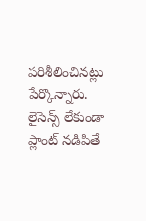పరిశీలించినట్లు పేర్కొన్నారు. లైసెన్స్ లేకుండా ప్లాంట్ నడిపితే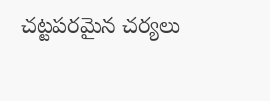చట్టపరమైన చర్యలు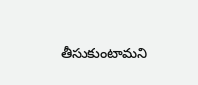తీసుకుంటామని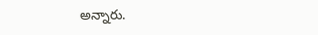అన్నారు.